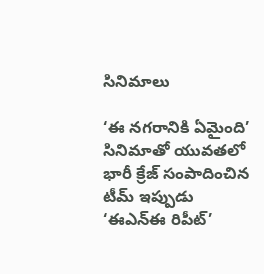సినిమాలు

‘ఈ నగరానికి ఏమైంది’ సినిమాతో యువతలో భారీ క్రేజ్ సంపాదించిన టీమ్ ఇప్పుడు ‘ఈఎన్ఈ రిపీట్’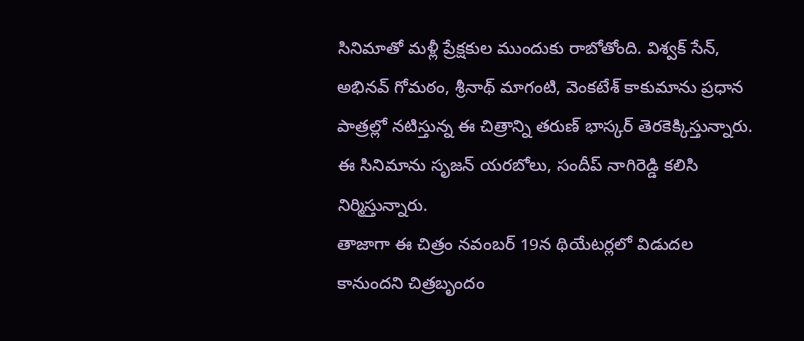సినిమాతో మళ్లీ ప్రేక్షకుల ముందుకు రాబోతోంది. విశ్వక్ సేన్, అభినవ్ గోమఠం, శ్రీనాథ్ మాగంటి, వెంకటేశ్ కాకుమాను ప్రధాన పాత్రల్లో నటిస్తున్న ఈ చిత్రాన్ని తరుణ్ భాస్కర్ తెరకెక్కిస్తున్నారు. ఈ సినిమాను సృజన్ యరబోలు, సందీప్ నాగిరెడ్డి కలిసి నిర్మిస్తున్నారు.
తాజాగా ఈ చిత్రం నవంబర్ 19న థియేటర్లలో విడుదల కానుందని చిత్రబృందం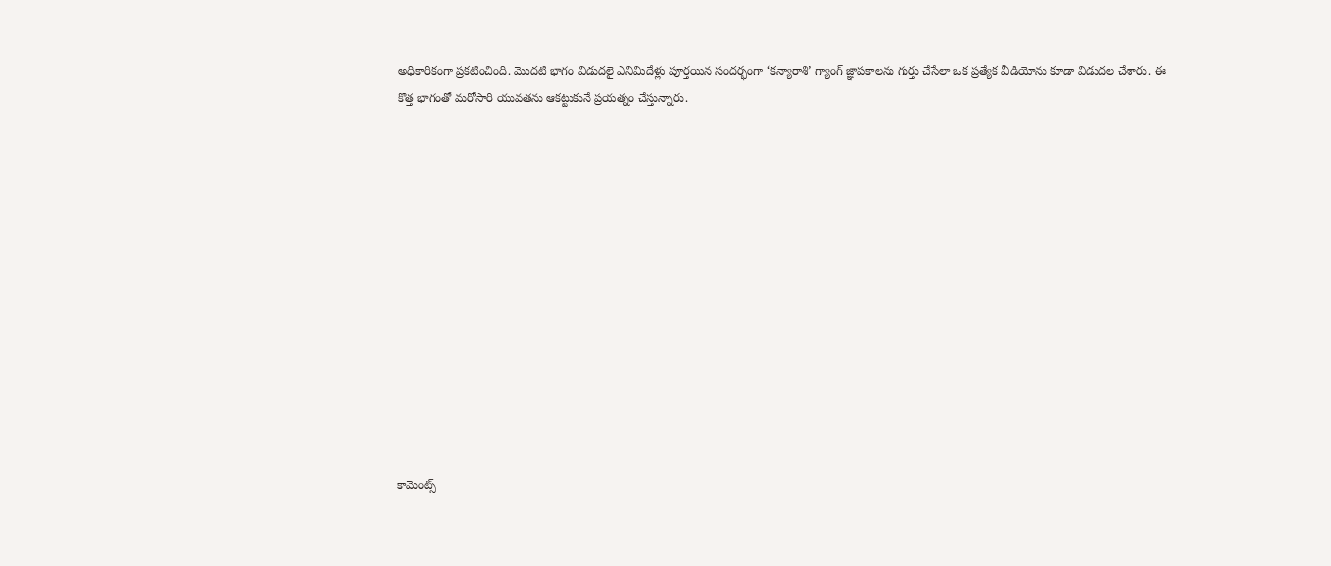అధికారికంగా ప్రకటించింది. మొదటి భాగం విడుదలై ఎనిమిదేళ్లు పూర్తయిన సందర్భంగా ‘కన్యారాశి’ గ్యాంగ్ జ్ఞాపకాలను గుర్తు చేసేలా ఒక ప్రత్యేక వీడియోను కూడా విడుదల చేశారు. ఈ కొత్త భాగంతో మరోసారి యువతను ఆకట్టుకునే ప్రయత్నం చేస్తున్నారు.













కామెంట్స్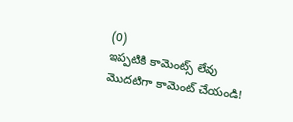(0)
ఇప్పటికి కామెంట్స్ లేవు
మొదటిగా కామెంట్ చేయండి!